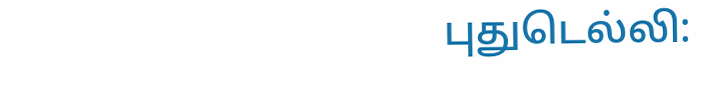புதுடெல்லி: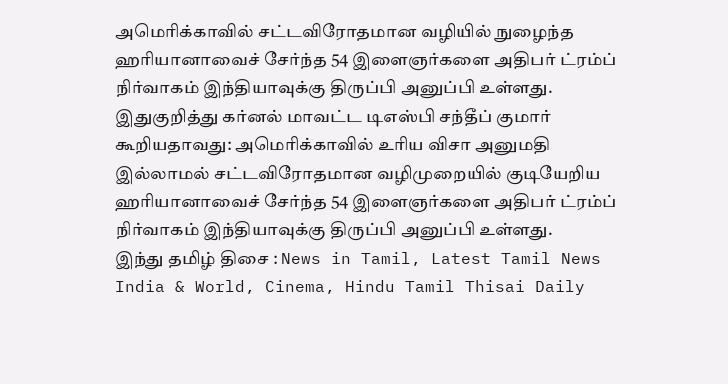அமெரிக்காவில் சட்டவிரோதமான வழியில் நுழைந்த ஹரியானாவைச் சேர்ந்த 54 இளைஞர்களை அதிபர் ட்ரம்ப் நிர்வாகம் இந்தியாவுக்கு திருப்பி அனுப்பி உள்ளது.
இதுகுறித்து கர்னல் மாவட்ட டிஎஸ்பி சந்தீப் குமார் கூறியதாவது: அமெரிக்காவில் உரிய விசா அனுமதி இல்லாமல் சட்டவிரோதமான வழிமுறையில் குடியேறிய ஹரியானாவைச் சேர்ந்த 54 இளைஞர்களை அதிபர் ட்ரம்ப் நிர்வாகம் இந்தியாவுக்கு திருப்பி அனுப்பி உள்ளது.
இந்து தமிழ் திசை : News in Tamil, Latest Tamil News India & World, Cinema, Hindu Tamil Thisai Daily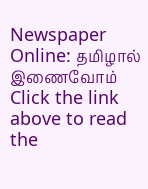Newspaper Online: தமிழால் இணைவோம்
Click the link above to read the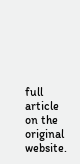full article on the original website.